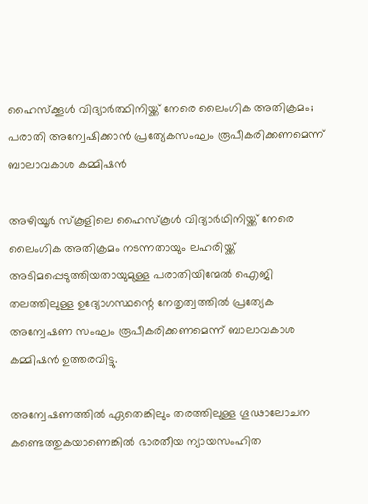ഹൈസ്ക്കൂൾ വിദ്യാർത്ഥിനിയ്ക്ക് നേരെ ലൈംഗിക അതിക്രമം; പരാതി അന്വേഷിക്കാൻ പ്രത്യേകസംഘം രൂപീകരിക്കണമെന്ന് ബാലാവകാശ കമ്മിഷൻ

അഴിയൂർ സ്കൂളിലെ ഹൈസ്കൂൾ വിദ്യാർഥിനിയ്ക്ക് നേരെ ലൈംഗിക അതിക്രമം നടന്നതായും ലഹരിയ്ക്ക് അടിമപ്പെടുത്തിയതായുമുള്ള പരാതിയിന്മേൽ ഐജി തലത്തിലുള്ള ഉദ്യോഗസ്ഥന്റെ നേതൃത്വത്തിൽ പ്രത്യേക അന്വേഷണ സംഘം രൂപീകരിക്കണമെന്ന് ബാലാവകാശ കമ്മിഷൻ ഉത്തരവിട്ടു.

അന്വേഷണത്തിൽ ഏതെങ്കിലും തരത്തിലുള്ള ഗൂഢാലോചന കണ്ടെത്തുകയാണെങ്കിൽ ഭാരതീയ ന്യായസംഹിത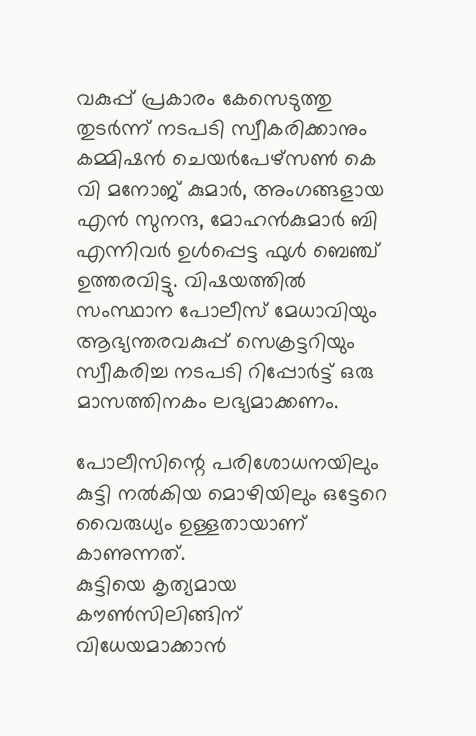വകുപ്പ് പ്രകാരം കേസെടുത്തു തുടർന്ന് നടപടി സ്വീകരിക്കാനും കമ്മിഷൻ ചെയർപേഴ്സൺ കെ വി മനോജ് കുമാർ, അംഗങ്ങളായ എൻ സുനന്ദ, മോഹൻകുമാർ ബി എന്നിവർ ഉൾപ്പെട്ട ഫുൾ ബെഞ്ച് ഉത്തരവിട്ടു. വിഷയത്തിൽ സംസ്ഥാന പോലീസ് മേധാവിയും ആഭ്യന്തരവകുപ്പ് സെക്രട്ടറിയും സ്വീകരിച്ച നടപടി റിപ്പോർട്ട്‌ ഒരു മാസത്തിനകം ലഭ്യമാക്കണം.

പോലീസിന്റെ പരിശോധനയിലും
കുട്ടി നൽകിയ മൊഴിയിലും ഒട്ടേറെ വൈരുധ്യം ഉള്ളതായാണ് കാണുന്നത്.
കുട്ടിയെ കൃത്യമായ കൗൺസിലിങ്ങിന് വിധേയമാക്കാൻ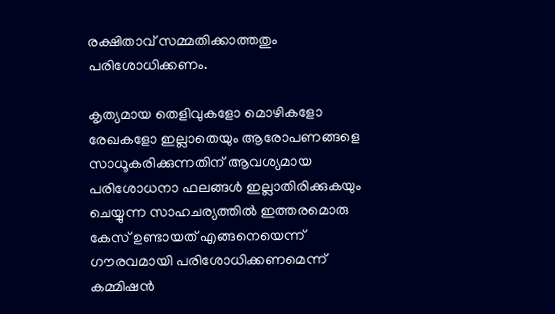രക്ഷിതാവ് സമ്മതിക്കാത്തതും പരിശോധിക്കണം.

കൃത്യമായ തെളിവുകളോ മൊഴികളോ രേഖകളോ ഇല്ലാതെയും ആരോപണങ്ങളെ സാധൂകരിക്കുന്നതിന് ആവശ്യമായ പരിശോധനാ ഫലങ്ങൾ ഇല്ലാതിരിക്കുകയും ചെയ്യുന്ന സാഹചര്യത്തിൽ ഇത്തരമൊരു കേസ് ഉണ്ടായത് എങ്ങനെയെന്ന് ഗൗരവമായി പരിശോധിക്കണമെന്ന് കമ്മിഷൻ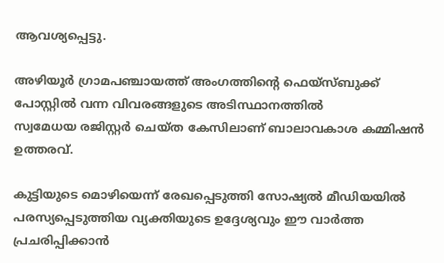ആവശ്യപ്പെട്ടു.

അഴിയൂർ ഗ്രാമപഞ്ചായത്ത് അംഗത്തിന്റെ ഫെയ്സ്ബുക്ക് പോസ്റ്റിൽ വന്ന വിവരങ്ങളുടെ അടിസ്ഥാനത്തിൽ
സ്വമേധയ രജിസ്റ്റർ ചെയ്ത കേസിലാണ് ബാലാവകാശ കമ്മിഷൻ ഉത്തരവ്.

കുട്ടിയുടെ മൊഴിയെന്ന് രേഖപ്പെടുത്തി സോഷ്യൽ മീഡിയയിൽ പരസ്യപ്പെടുത്തിയ വ്യക്തിയുടെ ഉദ്ദേശ്യവും ഈ വാർത്ത പ്രചരിപ്പിക്കാൻ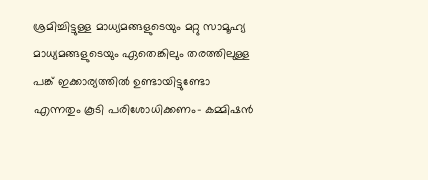ശ്രമിച്ചിട്ടുള്ള മാധ്യമങ്ങളുടെയും മറ്റു സാമൂഹ്യ മാധ്യമങ്ങളുടെയും ഏതെങ്കിലും തരത്തിലുള്ള പങ്ക് ഇക്കാര്യത്തിൽ ഉണ്ടായിട്ടുണ്ടോ എന്നതും കൂടി പരിശോധിക്കണം- കമ്മിഷൻ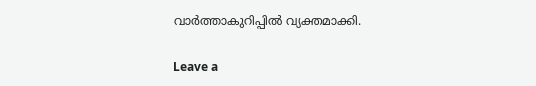വാർത്താകുറിപ്പിൽ വ്യക്തമാക്കി.

Leave a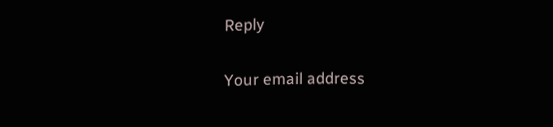Reply

Your email address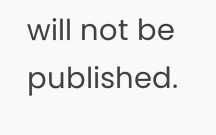will not be published.